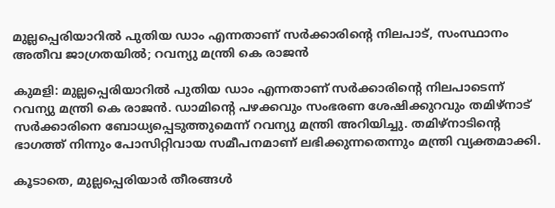മുല്ലപ്പെരിയാറില്‍ പുതിയ ഡാം എന്നതാണ് സര്‍ക്കാരിന്റെ നിലപാട്, സംസ്ഥാനം അതീവ ജാഗ്രതയില്‍; റവന്യു മന്ത്രി കെ രാജന്‍

കുമളി: മുല്ലപ്പെരിയാറില്‍ പുതിയ ഡാം എന്നതാണ് സര്‍ക്കാരിന്റെ നിലപാടെന്ന് റവന്യു മന്ത്രി കെ രാജന്‍. ഡാമിന്റെ പഴക്കവും സംഭരണ ശേഷിക്കുറവും തമിഴ്‌നാട് സര്‍ക്കാരിനെ ബോധ്യപ്പെടുത്തുമെന്ന് റവന്യു മന്ത്രി അറിയിച്ചു. തമിഴ്‌നാടിന്റെ ഭാഗത്ത് നിന്നും പോസിറ്റിവായ സമീപനമാണ് ലഭിക്കുന്നതെന്നും മന്ത്രി വ്യക്തമാക്കി.

കൂടാതെ, മുല്ലപ്പെരിയാര്‍ തീരങ്ങള്‍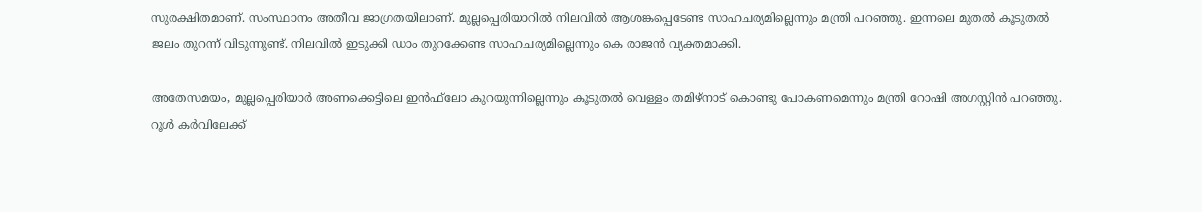സുരക്ഷിതമാണ്. സംസ്ഥാനം അതീവ ജാഗ്രതയിലാണ്. മുല്ലപ്പെരിയാറില്‍ നിലവില്‍ ആശങ്കപ്പെടേണ്ട സാഹചര്യമില്ലെന്നും മന്ത്രി പറഞ്ഞു. ഇന്നലെ മുതല്‍ കൂടുതല്‍ ജലം തുറന്ന് വിടുന്നുണ്ട്. നിലവില്‍ ഇടുക്കി ഡാം തുറക്കേണ്ട സാഹചര്യമില്ലെന്നും കെ രാജന്‍ വ്യക്തമാക്കി.

അതേസമയം, മുല്ലപ്പെരിയാര്‍ അണക്കെട്ടിലെ ഇന്‍ഫ്‌ലോ കുറയുന്നില്ലെന്നും കൂടുതല്‍ വെള്ളം തമിഴ്‌നാട് കൊണ്ടു പോകണമെന്നും മന്ത്രി റോഷി അഗസ്റ്റിന്‍ പറഞ്ഞു. റൂള്‍ കര്‍വിലേക്ക്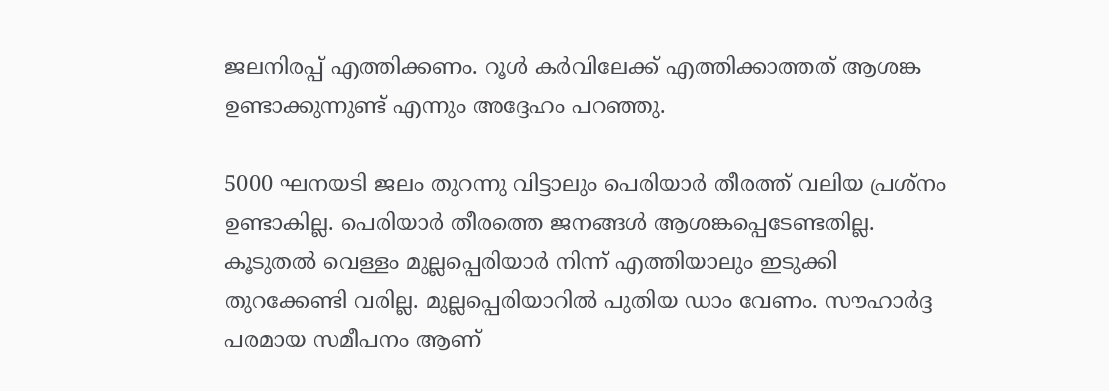ജലനിരപ്പ് എത്തിക്കണം. റൂള്‍ കര്‍വിലേക്ക് എത്തിക്കാത്തത് ആശങ്ക ഉണ്ടാക്കുന്നുണ്ട് എന്നും അദ്ദേഹം പറഞ്ഞു.

5000 ഘനയടി ജലം തുറന്നു വിട്ടാലും പെരിയാര്‍ തീരത്ത് വലിയ പ്രശ്‌നം ഉണ്ടാകില്ല. പെരിയാര്‍ തീരത്തെ ജനങ്ങള്‍ ആശങ്കപ്പെടേണ്ടതില്ല. കൂടുതല്‍ വെള്ളം മുല്ലപ്പെരിയാര്‍ നിന്ന് എത്തിയാലും ഇടുക്കി തുറക്കേണ്ടി വരില്ല. മുല്ലപ്പെരിയാറില്‍ പുതിയ ഡാം വേണം. സൗഹാര്‍ദ്ദ പരമായ സമീപനം ആണ്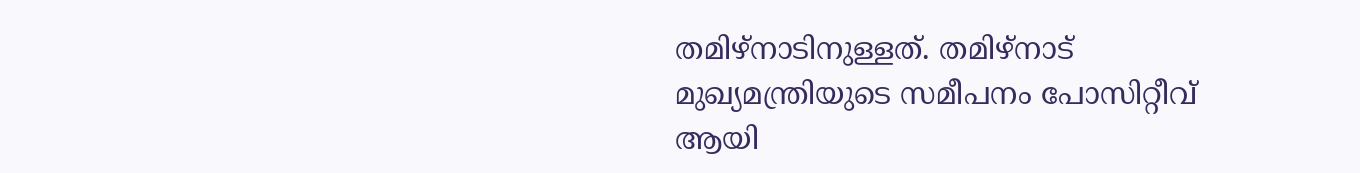തമിഴ്‌നാടിനുള്ളത്. തമിഴ്‌നാട് മുഖ്യമന്ത്രിയുടെ സമീപനം പോസിറ്റീവ് ആയി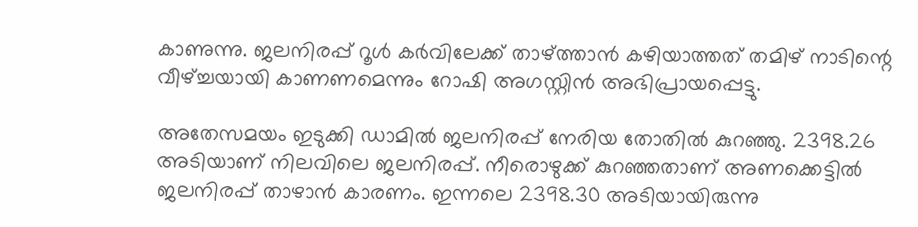കാണുന്നു. ജലനിരപ്പ് റൂള്‍ കര്‍വിലേക്ക് താഴ്ത്താന്‍ കഴിയാത്തത് തമിഴ് നാടിന്റെ വീഴ്ച്ചയായി കാണണമെന്നും റോഷി അഗസ്റ്റിന്‍ അഭിപ്രായപ്പെട്ടു.

അതേസമയം ഇടുക്കി ഡാമില്‍ ജലനിരപ്പ് നേരിയ തോതില്‍ കുറഞ്ഞു. 2398.26 അടിയാണ് നിലവിലെ ജലനിരപ്പ്. നീരൊഴുക്ക് കുറഞ്ഞതാണ് അണക്കെട്ടില്‍ ജലനിരപ്പ് താഴാന്‍ കാരണം. ഇന്നലെ 2398.30 അടിയായിരുന്നു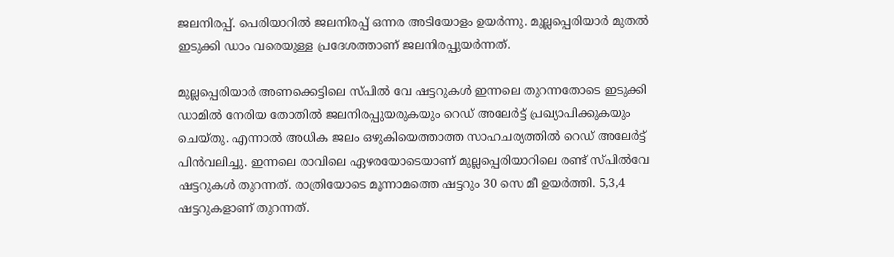ജലനിരപ്പ്. പെരിയാറില്‍ ജലനിരപ്പ് ഒന്നര അടിയോളം ഉയര്‍ന്നു. മുല്ലപ്പെരിയാര്‍ മുതല്‍ ഇടുക്കി ഡാം വരെയുള്ള പ്രദേശത്താണ് ജലനിരപ്പുയര്‍ന്നത്.

മുല്ലപ്പെരിയാര്‍ അണക്കെട്ടിലെ സ്പില്‍ വേ ഷട്ടറുകള്‍ ഇന്നലെ തുറന്നതോടെ ഇടുക്കി ഡാമില്‍ നേരിയ തോതില്‍ ജലനിരപ്പുയരുകയും റെഡ് അലേര്‍ട്ട് പ്രഖ്യാപിക്കുകയും ചെയ്തു. എന്നാല്‍ അധിക ജലം ഒഴുകിയെത്താത്ത സാഹചര്യത്തില്‍ റെഡ് അലേര്‍ട്ട് പിന്‍വലിച്ചു. ഇന്നലെ രാവിലെ ഏഴരയോടെയാണ് മുല്ലപ്പെരിയാറിലെ രണ്ട് സ്പില്‍വേ ഷട്ടറുകള്‍ തുറന്നത്. രാത്രിയോടെ മൂന്നാമത്തെ ഷട്ടറും 30 സെ മീ ഉയര്‍ത്തി. 5,3,4 ഷട്ടറുകളാണ് തുറന്നത്.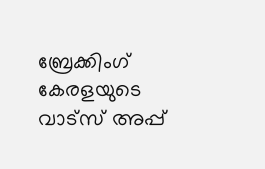ബ്രേക്കിംഗ് കേരളയുടെ വാട്സ് അപ്പ്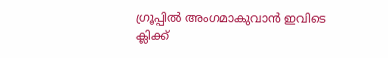ഗ്രൂപ്പിൽ അംഗമാകുവാൻ ഇവിടെ ക്ലിക്ക്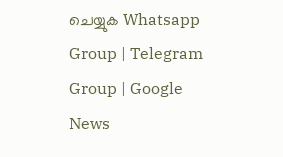ചെയ്യുക Whatsapp Group | Telegram Group | Google News